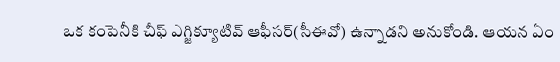ఒక కంపెనీకి చీఫ్ ఎగ్జిక్యూటివ్ ఆఫీసర్(సీఈవో) ఉన్నాడని అనుకోండి. ఆయన ఏం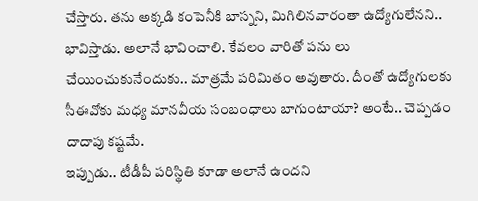చేస్తారు. తను అక్కడి కంపెనీకి బాస్నని, మిగిలినవారంతా ఉద్యోగులేనని.. భావిస్తాడు. అలానే భావించాలి. కేవలం వారితో పను లు చేయించుకునేందుకు.. మాత్రమే పరిమితం అవుతారు. దీంతో ఉద్యోగులకు సీఈవోకు మధ్య మానవీయ సంబంధాలు బాగుంటాయా? అంటే.. చెప్పడం దాదాపు కష్టమే.
ఇప్పుడు.. టీడీపీ పరిస్థితి కూడా అలానే ఉందని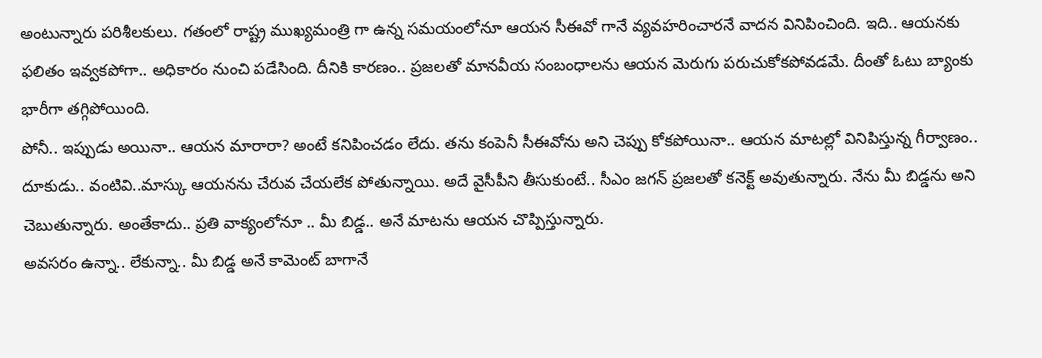అంటున్నారు పరిశీలకులు. గతంలో రాష్ట్ర ముఖ్యమంత్రి గా ఉన్న సమయంలోనూ ఆయన సీఈవో గానే వ్యవహరించారనే వాదన వినిపించింది. ఇది.. ఆయనకు ఫలితం ఇవ్వకపోగా.. అధికారం నుంచి పడేసింది. దీనికి కారణం.. ప్రజలతో మానవీయ సంబంధాలను ఆయన మెరుగు పరుచుకోకపోవడమే. దీంతో ఓటు బ్యాంకు భారీగా తగ్గిపోయింది.
పోనీ.. ఇప్పుడు అయినా.. ఆయన మారారా? అంటే కనిపించడం లేదు. తను కంపెనీ సీఈవోను అని చెప్పు కోకపోయినా.. ఆయన మాటల్లో వినిపిస్తున్న గీర్వాణం.. దూకుడు.. వంటివి..మాస్కు ఆయనను చేరువ చేయలేక పోతున్నాయి. అదే వైసీపీని తీసుకుంటే.. సీఎం జగన్ ప్రజలతో కనెక్ట్ అవుతున్నారు. నేను మీ బిడ్డను అని చెబుతున్నారు. అంతేకాదు.. ప్రతి వాక్యంలోనూ .. మీ బిడ్డ.. అనే మాటను ఆయన చొప్పిస్తున్నారు.
అవసరం ఉన్నా.. లేకున్నా.. మీ బిడ్డ అనే కామెంట్ బాగానే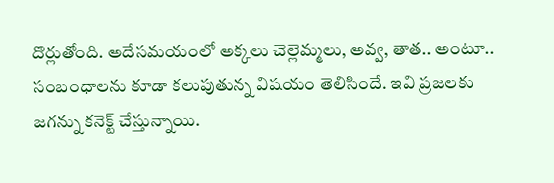దొర్లుతోంది. అదేసమయంలో అక్కలు చెల్లెమ్మలు, అవ్వ, తాత.. అంటూ.. సంబంధాలను కూడా కలుపుతున్న విషయం తెలిసిందే. ఇవి ప్రజలకు జగన్ను కనెక్ట్ చేస్తున్నాయి.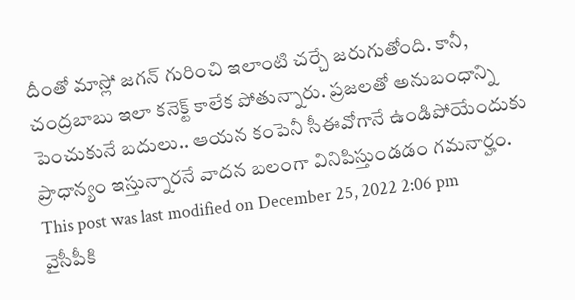దీంతో మాస్లో జగన్ గురించి ఇలాంటి చర్చే జరుగుతోంది. కానీ, చంద్రబాబు ఇలా కనెక్ట్ కాలేక పోతున్నారు. ప్రజలతో అనుబంధాన్ని పెంచుకునే బదులు.. ఆయన కంపెనీ సీఈవోగానే ఉండిపోయేందుకు ప్రాధాన్యం ఇస్తున్నారనే వాదన బలంగా వినిపిస్తుండడం గమనార్హం.
This post was last modified on December 25, 2022 2:06 pm
వైసీపీకి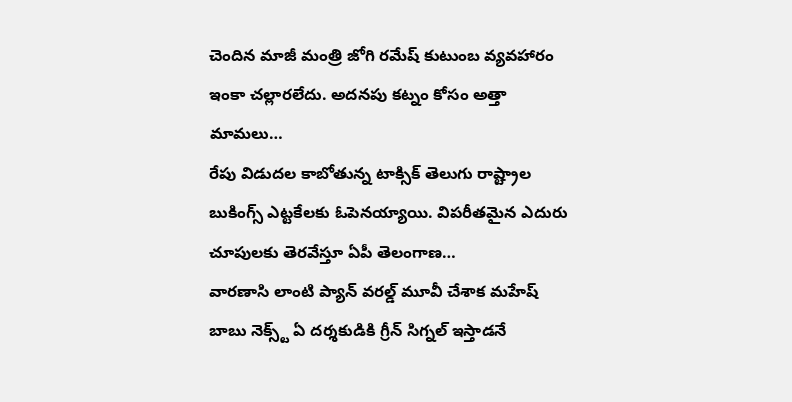చెందిన మాజీ మంత్రి జోగి రమేష్ కుటుంబ వ్యవహారం ఇంకా చల్లారలేదు. అదనపు కట్నం కోసం అత్తా మామలు…
రేపు విడుదల కాబోతున్న టాక్సిక్ తెలుగు రాష్ట్రాల బుకింగ్స్ ఎట్టకేలకు ఓపెనయ్యాయి. విపరీతమైన ఎదురు చూపులకు తెరవేస్తూ ఏపీ తెలంగాణ…
వారణాసి లాంటి ప్యాన్ వరల్డ్ మూవీ చేశాక మహేష్ బాబు నెక్స్ట్ ఏ దర్శకుడికి గ్రీన్ సిగ్నల్ ఇస్తాడనే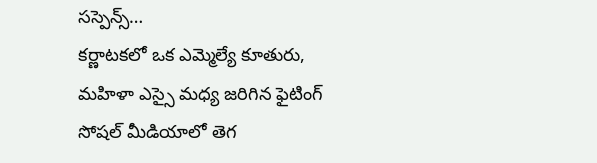సస్పెన్స్…
కర్ణాటకలో ఒక ఎమ్మెల్యే కూతురు, మహిళా ఎస్సై మధ్య జరిగిన ఫైటింగ్ సోషల్ మీడియాలో తెగ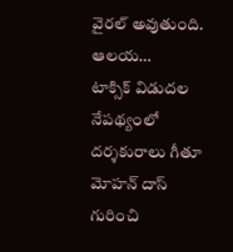వైరల్ అవుతుంది. ఆలయ…
టాక్సిక్ విడుదల నేపథ్యంలో దర్శకురాలు గీతూ మోహన్ దాస్ గురించి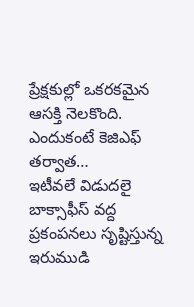ప్రేక్షకుల్లో ఒకరకమైన ఆసక్తి నెలకొంది. ఎందుకంటే కెజిఎఫ్ తర్వాత…
ఇటీవలే విడుదలై బాక్సాఫీస్ వద్ద ప్రకంపనలు సృష్టిస్తున్న ఇరుముడి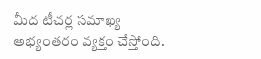మీద టీచర్ల సమాఖ్య అభ్యంతరం వ్యక్తం చేస్తోంది.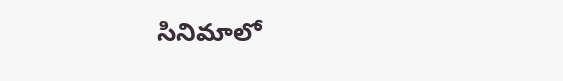సినిమాలో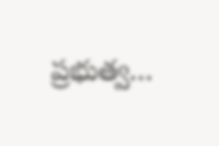ప్రభుత్వ…